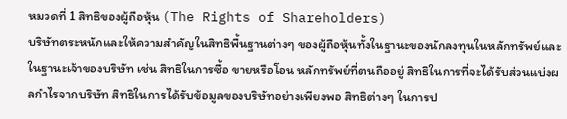หมวดที่ 1 สิทธิของผู้ถือหุ้น (The Rights of Shareholders)
บริษัทตระหนักและให้ความสำคัญในสิทธิพื้นฐานต่างๆ ของผู้ถือหุ้นทั้งในฐานะของนักลงทุนในหลักทรัพย์และในฐานะเจ้าของบริษัท เช่น สิทธิในการซื้อ ขายหรือโอน หลักทรัพย์ที่ตนถืออยู่ สิทธิในการที่จะได้รับส่วนแบ่งผลกำไรจากบริษัท สิทธิในการได้รับข้อมูลของบริษัทอย่างเพียงพอ สิทธิต่างๆ ในการป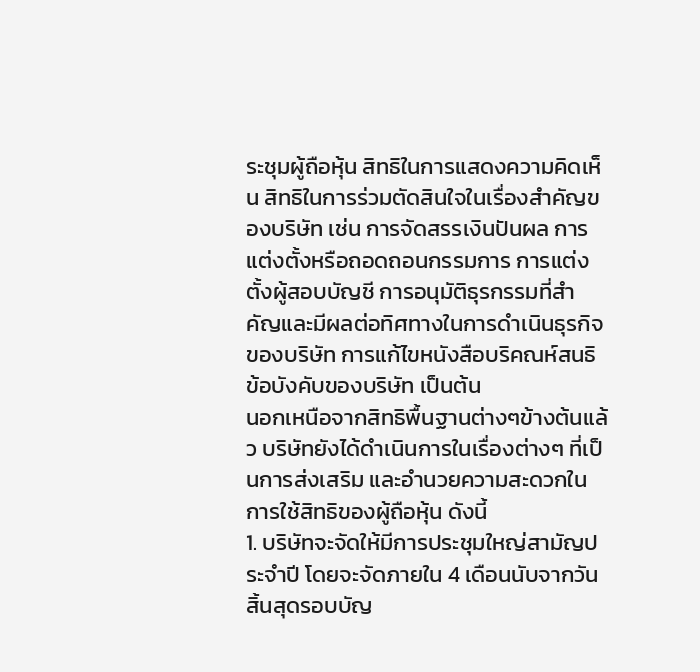ระชุมผู้ถือหุ้น สิทธิในการแสดงความคิดเห็น สิทธิในการร่วมตัดสินใจในเรื่องสำคัญของบริษัท เช่น การจัดสรรเงินปันผล การแต่งตั้งหรือถอดถอนกรรมการ การแต่งตั้งผู้สอบบัญชี การอนุมัติธุรกรรมที่สำคัญและมีผลต่อทิศทางในการดําเนินธุรกิจของบริษัท การแก้ไขหนังสือบริคณห์สนธิ ข้อบังคับของบริษัท เป็นต้น
นอกเหนือจากสิทธิพื้นฐานต่างๆข้างต้นแล้ว บริษัทยังได้ดำเนินการในเรื่องต่างๆ ที่เป็นการส่งเสริม และอํานวยความสะดวกในการใช้สิทธิของผู้ถือหุ้น ดังนี้
1. บริษัทจะจัดให้มีการประชุมใหญ่สามัญประจําปี โดยจะจัดภายใน 4 เดือนนับจากวันสิ้นสุดรอบบัญ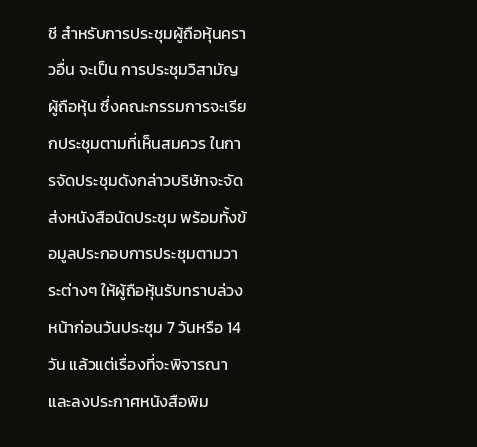ชี สำหรับการประชุมผู้ถือหุ้นคราวอื่น จะเป็น การประชุมวิสามัญผู้ถือหุ้น ซึ่งคณะกรรมการจะเรียกประชุมตามที่เห็นสมควร ในการจัดประชุมดังกล่าวบริษัทจะจัดส่งหนังสือนัดประชุม พร้อมทั้งข้อมูลประกอบการประชุมตามวาระต่างๆ ให้ผู้ถือหุ้นรับทราบล่วงหน้าก่อนวันประชุม 7 วันหรือ 14 วัน แล้วแต่เรื่องที่จะพิจารณา และลงประกาศหนังสือพิม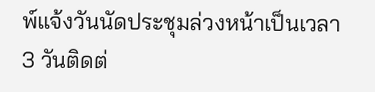พ์แจ้งวันนัดประชุมล่วงหน้าเป็นเวลา 3 วันติดต่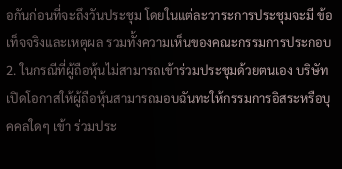อกันก่อนที่จะถึงวันประชุม โดยในแต่ละวาระการประชุมจะมี ข้อเท็จจริงและเหตุผล รวมทั้งความเห็นของคณะกรรมการประกอบ
2. ในกรณีที่ผู้ถือหุ้นไม่สามารถเข้าร่วมประชุมด้วยตนเอง บริษัทเปิดโอกาสให้ผู้ถือหุ้นสามารถมอบฉันทะให้กรรมการอิสระหรือบุคคลใดๆ เข้า ร่วมประ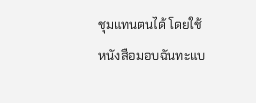ชุมแทนตนได้ โดยใช้หนังสือมอบฉันทะแบ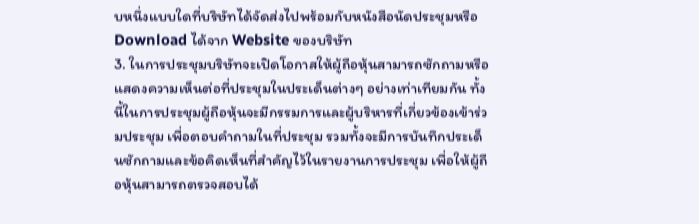บหนึ่งแบบใดที่บริษัทได้จัดส่งไปพร้อมกับหนังสือนัดประชุมหรือ Download ได้จาก Website ของบริษัท
3. ในการประชุมบริษัทจะเปิดโอกาสให้ผู้ถือหุ้นสามารถซักถามหรือแสดงความเห็นต่อที่ประชุมในประเด็นต่างๆ อย่างเท่าเทียมกัน ทั้งนี้ในการประชุมผู้ถือหุ้นจะมีกรรมการและผู้บริหารที่เกี่ยวข้องเข้าร่วมประชุม เพื่อตอบคําถามในที่ประชุม รวมทั้งจะมีการบันทึกประเด็นซักถามและข้อคิดเห็นที่สําคัญไว้ในรายงานการประชุม เพื่อให้ผู้ถือหุ้นสามารถตรวจสอบได้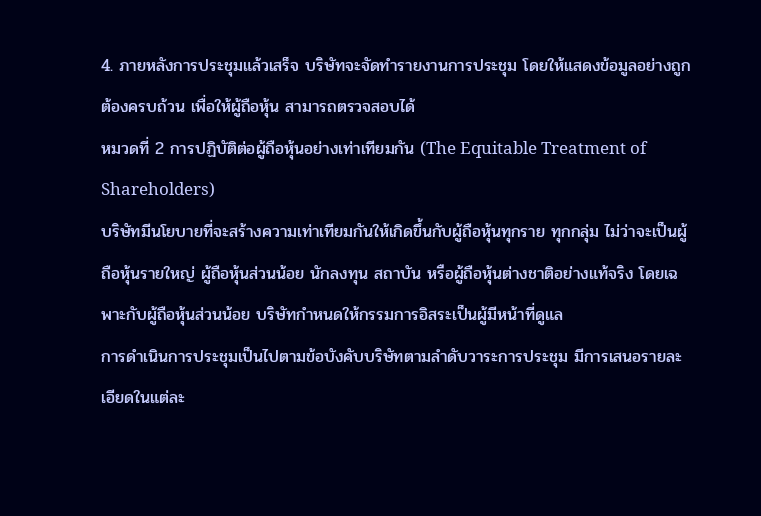4. ภายหลังการประชุมแล้วเสร็จ บริษัทจะจัดทํารายงานการประชุม โดยให้แสดงข้อมูลอย่างถูกต้องครบถ้วน เพื่อให้ผู้ถือหุ้น สามารถตรวจสอบได้
หมวดที่ 2 การปฏิบัติต่อผู้ถือหุ้นอย่างเท่าเทียมกัน (The Equitable Treatment of Shareholders)
บริษัทมีนโยบายที่จะสร้างความเท่าเทียมกันให้เกิดขึ้นกับผู้ถือหุ้นทุกราย ทุกกลุ่ม ไม่ว่าจะเป็นผู้ถือหุ้นรายใหญ่ ผู้ถือหุ้นส่วนน้อย นักลงทุน สถาบัน หรือผู้ถือหุ้นต่างชาติอย่างแท้จริง โดยเฉพาะกับผู้ถือหุ้นส่วนน้อย บริษัทกําหนดให้กรรมการอิสระเป็นผู้มีหน้าที่ดูแล
การดําเนินการประชุมเป็นไปตามข้อบังคับบริษัทตามลําดับวาระการประชุม มีการเสนอรายละเอียดในแต่ละ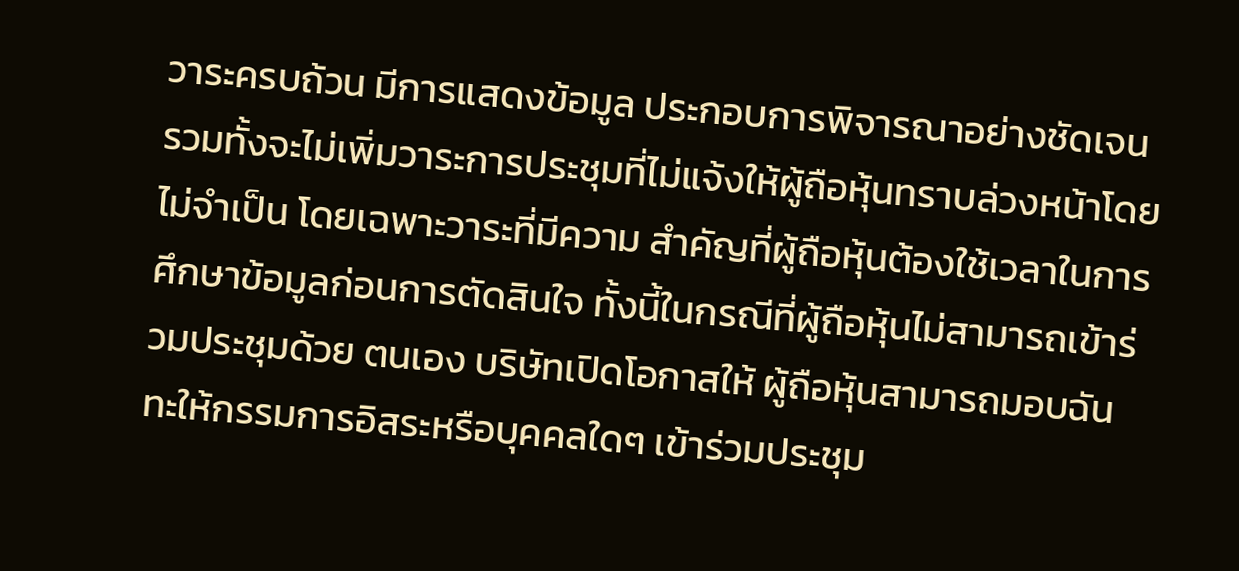วาระครบถ้วน มีการแสดงข้อมูล ประกอบการพิจารณาอย่างชัดเจน รวมทั้งจะไม่เพิ่มวาระการประชุมที่ไม่แจ้งให้ผู้ถือหุ้นทราบล่วงหน้าโดยไม่จําเป็น โดยเฉพาะวาระที่มีความ สําคัญที่ผู้ถือหุ้นต้องใช้เวลาในการศึกษาข้อมูลก่อนการตัดสินใจ ทั้งนี้ในกรณีที่ผู้ถือหุ้นไม่สามารถเข้าร่วมประชุมด้วย ตนเอง บริษัทเปิดโอกาสให้ ผู้ถือหุ้นสามารถมอบฉันทะให้กรรมการอิสระหรือบุคคลใดๆ เข้าร่วมประชุม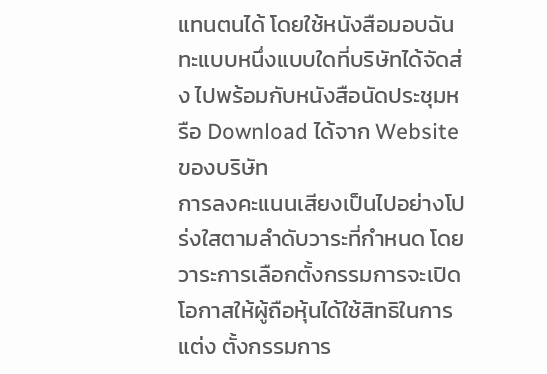แทนตนได้ โดยใช้หนังสือมอบฉันทะแบบหนึ่งแบบใดที่บริษัทได้จัดส่ง ไปพร้อมกับหนังสือนัดประชุมหรือ Download ได้จาก Website ของบริษัท
การลงคะแนนเสียงเป็นไปอย่างโปร่งใสตามลําดับวาระที่กําหนด โดยวาระการเลือกตั้งกรรมการจะเปิดโอกาสให้ผู้ถือหุ้นได้ใช้สิทธิในการแต่ง ตั้งกรรมการ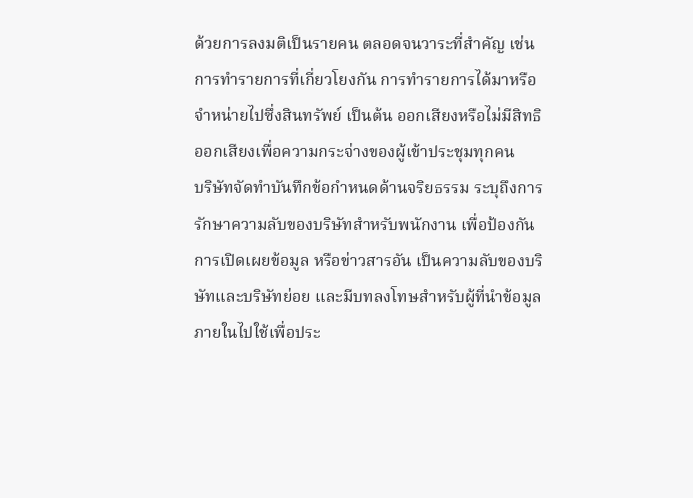ด้วยการลงมติเป็นรายคน ตลอดจนวาระที่สําคัญ เช่น การทํารายการที่เกี่ยวโยงกัน การทํารายการได้มาหรือจําหน่ายไปซึ่งสินทรัพย์ เป็นต้น ออกเสียงหรือไม่มีสิทธิออกเสียงเพื่อความกระจ่างของผู้เข้าประชุมทุกคน
บริษัทจัดทําบันทึกข้อกำหนดด้านจริยธรรม ระบุถึงการรักษาความลับของบริษัทสําหรับพนักงาน เพื่อป้องกันการเปิดเผยข้อมูล หรือข่าวสารอัน เป็นความลับของบริษัทและบริษัทย่อย และมีบทลงโทษสําหรับผู้ที่นําข้อมูลภายในไปใช้เพื่อประ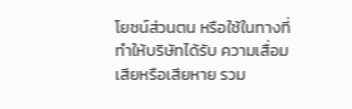โยชน์ส่วนตน หรือใช้ในทางที่ทําให้บริษัทได้รับ ความเสื่อมเสียหรือเสียหาย รวม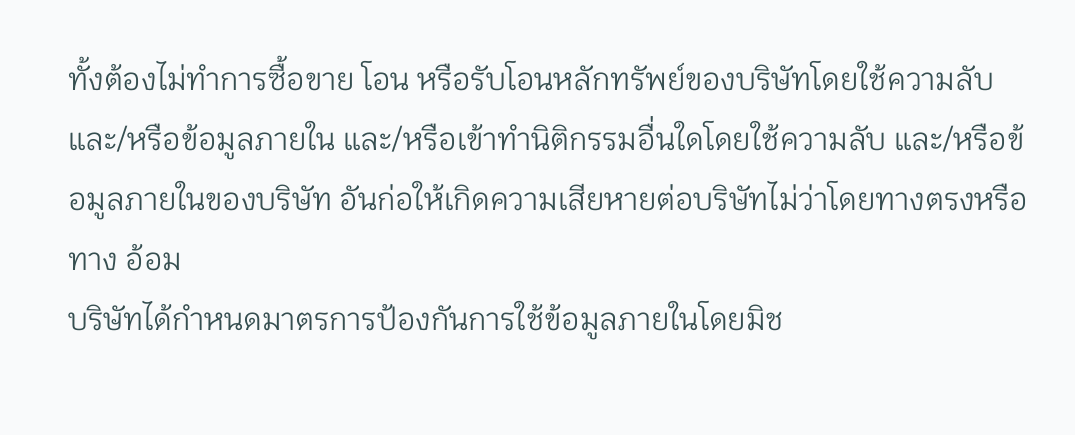ทั้งต้องไม่ทําการซื้อขาย โอน หรือรับโอนหลักทรัพย์ของบริษัทโดยใช้ความลับ และ/หรือข้อมูลภายใน และ/หรือเข้าทํานิติกรรมอื่นใดโดยใช้ความลับ และ/หรือข้อมูลภายในของบริษัท อันก่อให้เกิดความเสียหายต่อบริษัทไม่ว่าโดยทางตรงหรือทาง อ้อม
บริษัทได้กําหนดมาตรการป้องกันการใช้ข้อมูลภายในโดยมิช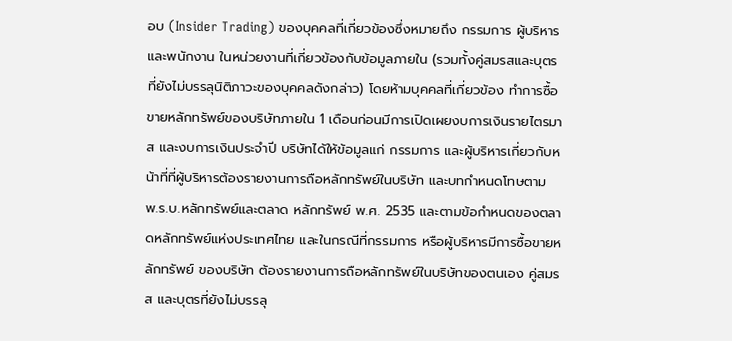อบ (Insider Trading) ของบุคคลที่เกี่ยวข้องซึ่งหมายถึง กรรมการ ผู้บริหาร และพนักงาน ในหน่วยงานที่เกี่ยวข้องกับข้อมูลภายใน (รวมทั้งคู่สมรสและบุตรที่ยังไม่บรรลุนิติภาวะของบุคคลดังกล่าว) โดยห้ามบุคคลที่เกี่ยวข้อง ทําการซื้อขายหลักทรัพย์ของบริษัทภายใน 1 เดือนก่อนมีการเปิดเผยงบการเงินรายไตรมาส และงบการเงินประจําปี บริษัทได้ให้ข้อมูลแก่ กรรมการ และผู้บริหารเกี่ยวกับหน้าที่ที่ผู้บริหารต้องรายงานการถือหลักทรัพย์ในบริษัท และบทกําหนดโทษตาม พ.ร.บ.หลักทรัพย์และตลาด หลักทรัพย์ พ.ศ. 2535 และตามข้อกําหนดของตลาดหลักทรัพย์แห่งประเทศไทย และในกรณีที่กรรมการ หรือผู้บริหารมีการซื้อขายหลักทรัพย์ ของบริษัท ต้องรายงานการถือหลักทรัพย์ในบริษัทของตนเอง คู่สมรส และบุตรที่ยังไม่บรรลุ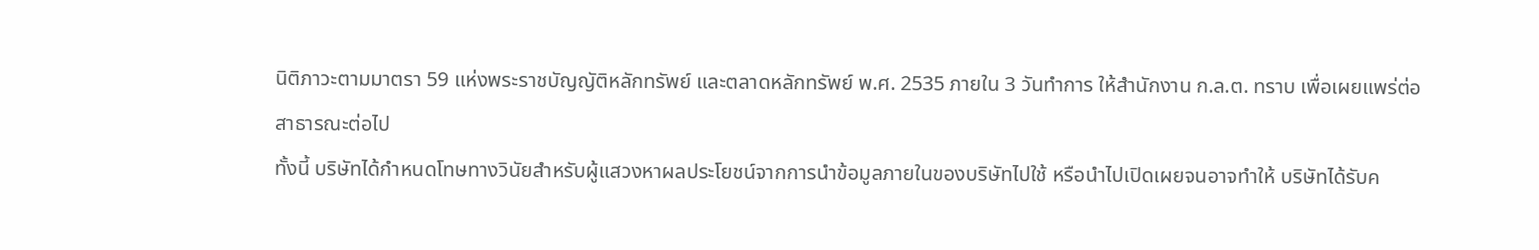นิติภาวะตามมาตรา 59 แห่งพระราชบัญญัติหลักทรัพย์ และตลาดหลักทรัพย์ พ.ศ. 2535 ภายใน 3 วันทําการ ให้สํานักงาน ก.ล.ต. ทราบ เพื่อเผยแพร่ต่อสาธารณะต่อไป
ทั้งนี้ บริษัทได้กําหนดโทษทางวินัยสําหรับผู้แสวงหาผลประโยชน์จากการนําข้อมูลภายในของบริษัทไปใช้ หรือนําไปเปิดเผยจนอาจทําให้ บริษัทได้รับค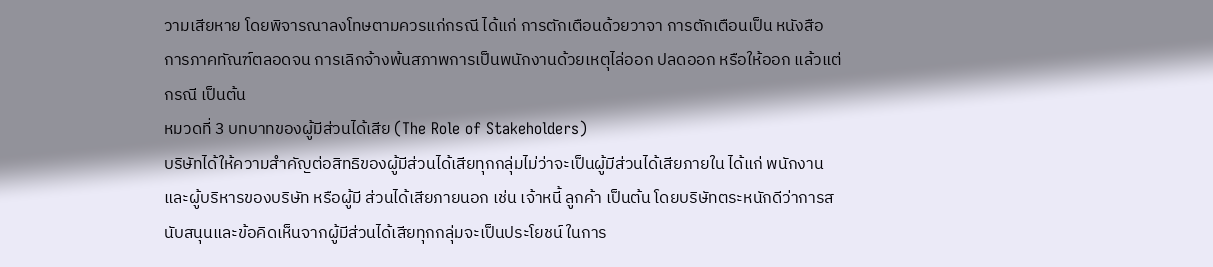วามเสียหาย โดยพิจารณาลงโทษตามควรแก่กรณี ได้แก่ การตักเตือนด้วยวาจา การตักเตือนเป็น หนังสือ การภาคทัณฑ์ตลอดจน การเลิกจ้างพ้นสภาพการเป็นพนักงานด้วยเหตุไล่ออก ปลดออก หรือให้ออก แล้วแต่กรณี เป็นต้น
หมวดที่ 3 บทบาทของผู้มีส่วนได้เสีย (The Role of Stakeholders)
บริษัทได้ให้ความสําคัญต่อสิทธิของผู้มีส่วนได้เสียทุกกลุ่มไม่ว่าจะเป็นผู้มีส่วนได้เสียภายใน ได้แก่ พนักงานและผู้บริหารของบริษัท หรือผู้มี ส่วนได้เสียภายนอก เช่น เจ้าหนี้ ลูกค้า เป็นต้น โดยบริษัทตระหนักดีว่าการสนับสนุนและข้อคิดเห็นจากผู้มีส่วนได้เสียทุกกลุ่มจะเป็นประโยชน์ ในการ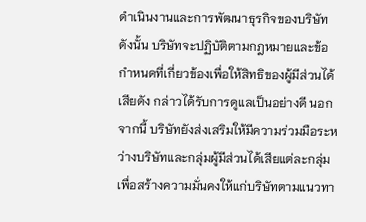ดําเนินงานและการพัฒนาธุรกิจของบริษัท ดังนั้น บริษัทจะปฏิบัติตามกฎหมายและข้อกําหนดที่เกี่ยวข้องเพื่อให้สิทธิของผู้มีส่วนได้เสียดัง กล่าวได้รับการดูแลเป็นอย่างดี นอกจากนี้ บริษัทยังส่งเสริมให้มีความร่วมมือระหว่างบริษัทและกลุ่มผู้มีส่วนได้เสียแต่ละกลุ่ม เพื่อสร้างความมั่นคงให้แก่บริษัทตามแนวทา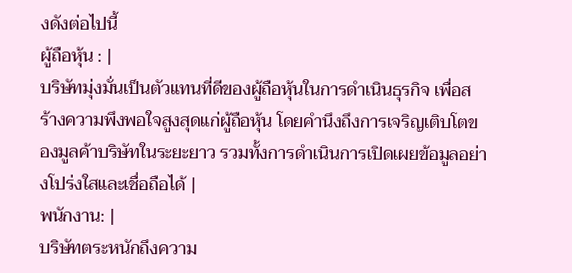งดังต่อไปนี้
ผู้ถือหุ้น : |
บริษัทมุ่งมั่นเป็นตัวแทนที่ดีของผู้ถือหุ้นในการดําเนินธุรกิจ เพื่อสร้างความพึงพอใจสูงสุดแก่ผู้ถือหุ้น โดยคำนึงถึงการเจริญเติบโตของมูลค้าบริษัทในระยะยาว รวมทั้งการดําเนินการเปิดเผยข้อมูลอย่างโปร่งใสและเชื่อถือได้ |
พนักงาน: |
บริษัทตระหนักถึงความ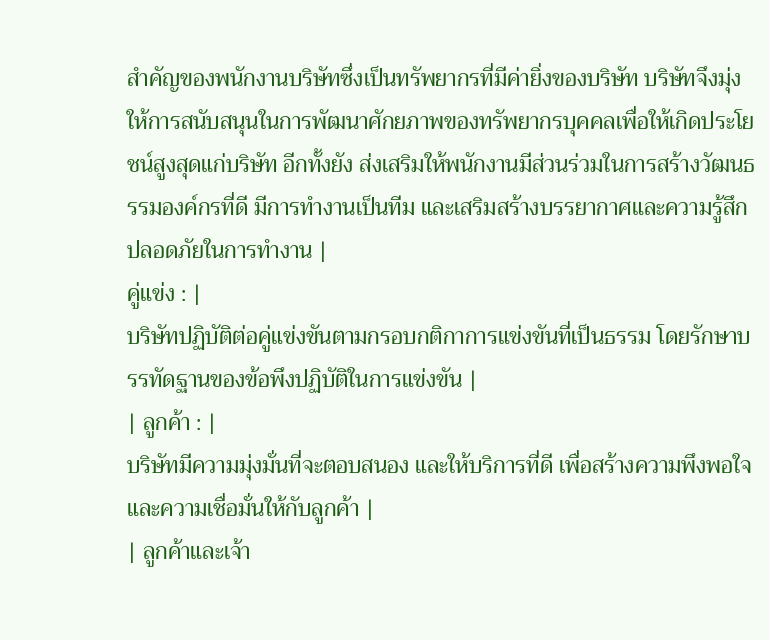สําคัญของพนักงานบริษัทซึ่งเป็นทรัพยากรที่มีค่ายิ่งของบริษัท บริษัทจึงมุ่งให้การสนับสนุนในการพัฒนาศักยภาพของทรัพยากรบุคคลเพื่อให้เกิดประโยชน์สูงสุดแก่บริษัท อีกทั้งยัง ส่งเสริมให้พนักงานมีส่วนร่วมในการสร้างวัฒนธรรมองค์กรที่ดี มีการทํางานเป็นทีม และเสริมสร้างบรรยากาศและความรู้สึกปลอดภัยในการทํางาน |
คู่แข่ง : |
บริษัทปฏิบัติต่อคู่แข่งขันตามกรอบกติกาการแข่งขันที่เป็นธรรม โดยรักษาบรรทัดฐานของข้อพึงปฏิบัติในการแข่งขัน |
| ลูกค้า : |
บริษัทมีความมุ่งมั่นที่จะตอบสนอง และให้บริการที่ดี เพื่อสร้างความพึงพอใจและความเชื่อมั่นให้กับลูกค้า |
| ลูกค้าและเจ้า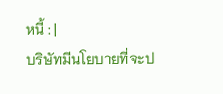หนี้ : |
บริษัทมีนโยบายที่จะป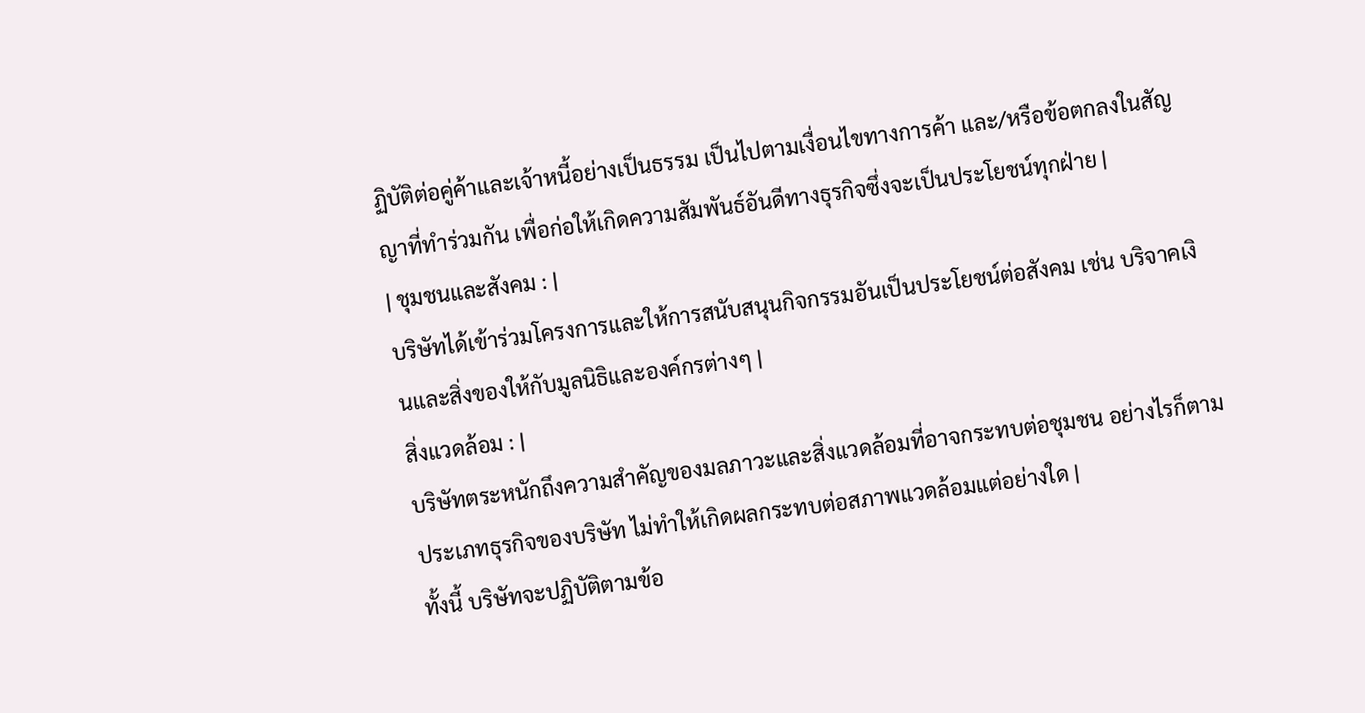ฏิบัติต่อคู่ค้าและเจ้าหนี้อย่างเป็นธรรม เป็นไปตามเงื่อนไขทางการค้า และ/หรือข้อตกลงในสัญญาที่ทำร่วมกัน เพื่อก่อให้เกิดความสัมพันธ์อันดีทางธุรกิจซึ่งจะเป็นประโยชน์ทุกฝ่าย |
| ชุมชนและสังคม : |
บริษัทได้เข้าร่วมโครงการและให้การสนับสนุนกิจกรรมอันเป็นประโยชน์ต่อสังคม เช่น บริจาคเงินและสิ่งของให้กับมูลนิธิและองค์กรต่างๆ |
สิ่งแวดล้อม : |
บริษัทตระหนักถึงความสำคัญของมลภาวะและสิ่งแวดล้อมที่อาจกระทบต่อชุมชน อย่างไรก็ตามประเภทธุรกิจของบริษัท ไม่ทำให้เกิดผลกระทบต่อสภาพแวดล้อมแต่อย่างใด |
ทั้งนี้ บริษัทจะปฏิบัติตามข้อ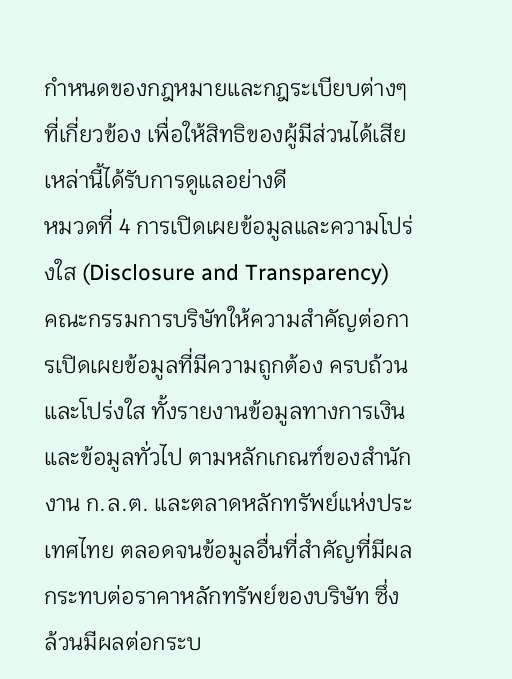กําหนดของกฎหมายและกฎระเบียบต่างๆ ที่เกี่ยวข้อง เพื่อให้สิทธิของผู้มีส่วนได้เสียเหล่านี้ได้รับการดูแลอย่างดี
หมวดที่ 4 การเปิดเผยข้อมูลและความโปร่งใส (Disclosure and Transparency)
คณะกรรมการบริษัทให้ความสําคัญต่อการเปิดเผยข้อมูลที่มีความถูกต้อง ครบถ้วน และโปร่งใส ทั้งรายงานข้อมูลทางการเงินและข้อมูลทั่วไป ตามหลักเกณฑ์ของสํานักงาน ก.ล.ต. และตลาดหลักทรัพย์แห่งประเทศไทย ตลอดจนข้อมูลอื่นที่สําคัญที่มีผลกระทบต่อราคาหลักทรัพย์ของบริษัท ซึ่งล้วนมีผลต่อกระบ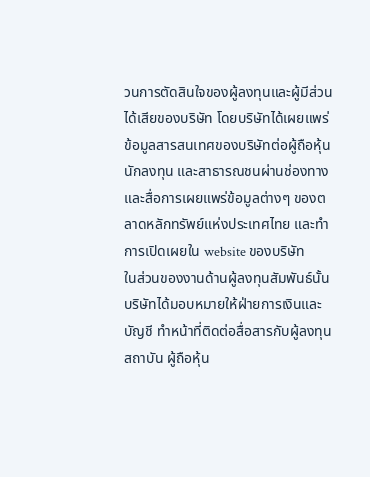วนการตัดสินใจของผู้ลงทุนและผู้มีส่วนได้เสียของบริษัท โดยบริษัทได้เผยแพร่ข้อมูลสารสนเทศของบริษัทต่อผู้ถือหุ้น นักลงทุน และสาธารณชนผ่านช่องทางและสื่อการเผยแพร่ข้อมูลต่างๆ ของตลาดหลักทรัพย์แห่งประเทศไทย และทําการเปิดเผยใน website ของบริษัท
ในส่วนของงานด้านผู้ลงทุนสัมพันธ์นั้น บริษัทได้มอบหมายให้ฝ่ายการเงินและบัญชี ทําหน้าที่ติดต่อสื่อสารกับผู้ลงทุนสถาบัน ผู้ถือหุ้น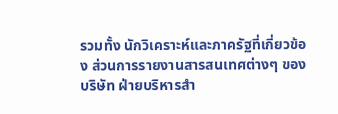รวมทั้ง นักวิเคราะห์และภาครัฐที่เกี่ยวข้อง ส่วนการรายงานสารสนเทศต่างๆ ของบริษัท ฝ่ายบริหารสำ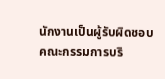นักงานเป็นผู้รับผิดชอบ
คณะกรรมการบริ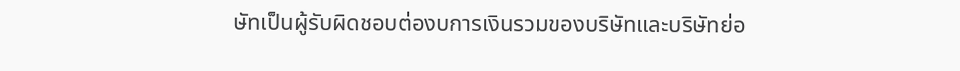ษัทเป็นผู้รับผิดชอบต่องบการเงินรวมของบริษัทและบริษัทย่อ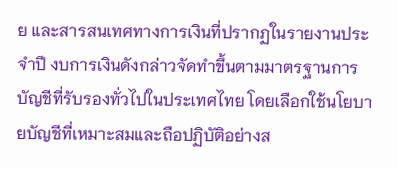ย และสารสนเทศทางการเงินที่ปรากฏในรายงานประจําปี งบการเงินดังกล่าวจัดทําขึ้นตามมาตรฐานการบัญชีที่รับรองทั่วไปในประเทศไทย โดยเลือกใช้นโยบายบัญชีที่เหมาะสมและถือปฏิบัติอย่างส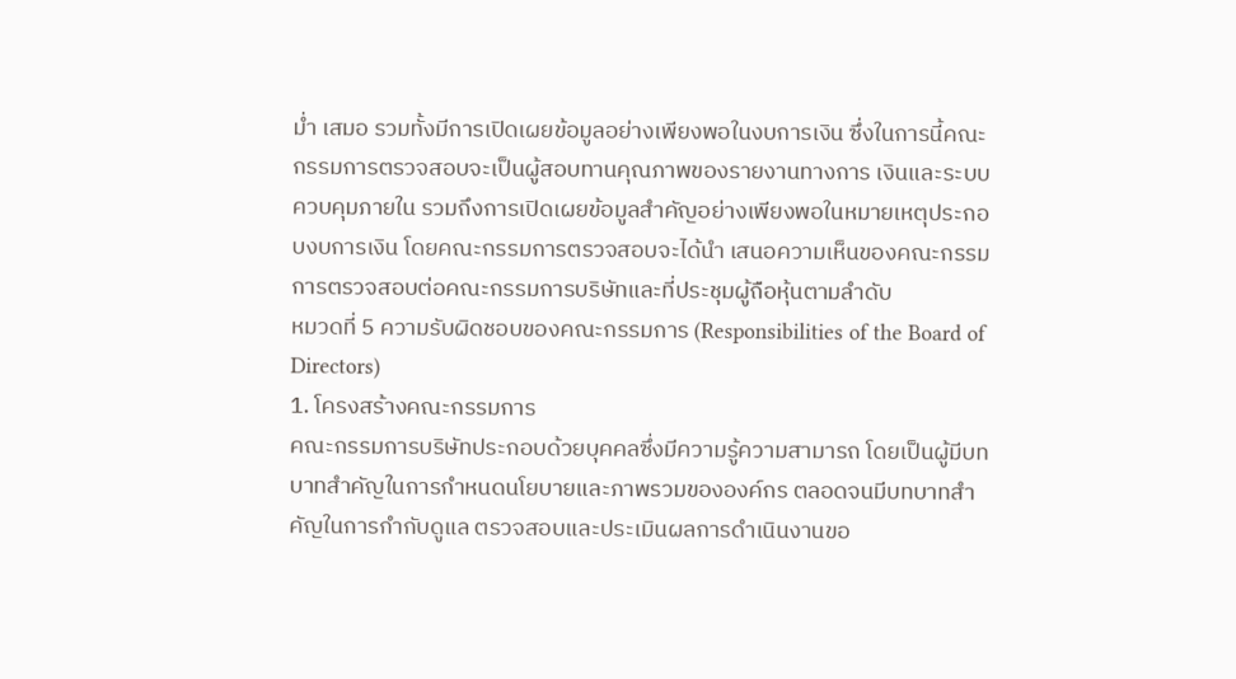ม่ำ เสมอ รวมทั้งมีการเปิดเผยข้อมูลอย่างเพียงพอในงบการเงิน ซึ่งในการนี้คณะกรรมการตรวจสอบจะเป็นผู้สอบทานคุณภาพของรายงานทางการ เงินและระบบควบคุมภายใน รวมถึงการเปิดเผยข้อมูลสําคัญอย่างเพียงพอในหมายเหตุประกอบงบการเงิน โดยคณะกรรมการตรวจสอบจะได้นํา เสนอความเห็นของคณะกรรมการตรวจสอบต่อคณะกรรมการบริษัทและที่ประชุมผู้ถือหุ้นตามลําดับ
หมวดที่ 5 ความรับผิดชอบของคณะกรรมการ (Responsibilities of the Board of Directors)
1. โครงสร้างคณะกรรมการ
คณะกรรมการบริษัทประกอบด้วยบุคคลซึ่งมีความรู้ความสามารถ โดยเป็นผู้มีบทบาทสําคัญในการกําหนดนโยบายและภาพรวมขององค์กร ตลอดจนมีบทบาทสําคัญในการกํากับดูแล ตรวจสอบและประเมินผลการดําเนินงานขอ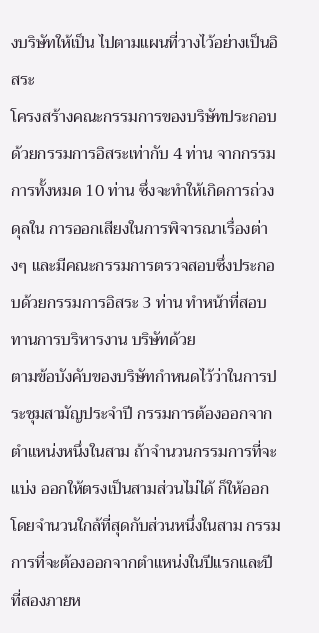งบริษัทให้เป็น ไปตามแผนที่วางไว้อย่างเป็นอิสระ
โครงสร้างคณะกรรมการของบริษัทประกอบด้วยกรรมการอิสระเท่ากับ 4 ท่าน จากกรรมการทั้งหมด 10 ท่าน ซึ่งจะทําให้เกิดการถ่วงดุลใน การออกเสียงในการพิจารณาเรื่องต่างๆ และมีคณะกรรมการตรวจสอบซึ่งประกอบด้วยกรรมการอิสระ 3 ท่าน ทําหน้าที่สอบทานการบริหารงาน บริษัทด้วย
ตามข้อบังคับของบริษัทกําหนดไว้ว่าในการประชุมสามัญประจําปี กรรมการต้องออกจากตําแหน่งหนึ่งในสาม ถ้าจํานวนกรรมการที่จะแบ่ง ออกให้ตรงเป็นสามส่วนไม่ได้ ก็ให้ออกโดยจํานวนใกล้ที่สุดกับส่วนหนึ่งในสาม กรรมการที่จะต้องออกจากตําแหน่งในปีแรกและปีที่สองภายห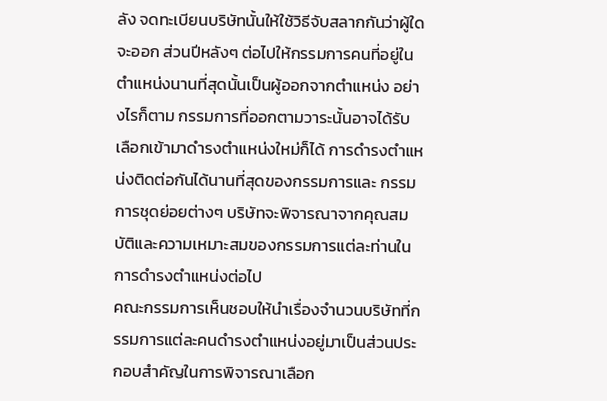ลัง จดทะเบียนบริษัทนั้นให้ใช้วิธีจับสลากกันว่าผู้ใดจะออก ส่วนปีหลังๆ ต่อไปให้กรรมการคนที่อยู่ในตําแหน่งนานที่สุดนั้นเป็นผู้ออกจากตําแหน่ง อย่างไรก็ตาม กรรมการที่ออกตามวาระนั้นอาจได้รับเลือกเข้ามาดํารงตําแหน่งใหม่ก็ได้ การดำรงตำแหน่งติดต่อกันได้นานที่สุดของกรรมการและ กรรมการชุดย่อยต่างๆ บริษัทจะพิจารณาจากคุณสมบัติและความเหมาะสมของกรรมการแต่ละท่านในการดำรงตำแหน่งต่อไป
คณะกรรมการเห็นชอบให้นําเรื่องจํานวนบริษัทที่กรรมการแต่ละคนดํารงตําแหน่งอยู่มาเป็นส่วนประกอบสําคัญในการพิจารณาเลือก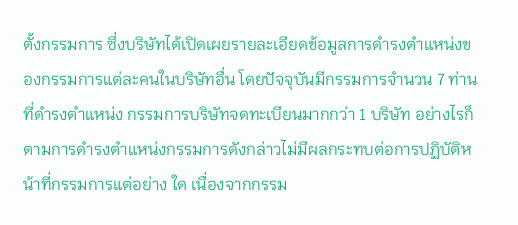ตั้งกรรมการ ซึ่งบริษัทได้เปิดเผยรายละเอียดข้อมูลการดํารงตําแหน่งของกรรมการแต่ละคนในบริษัทอื่น โดยปัจจุบันมีกรรมการจํานวน 7 ท่านที่ดํารงตําแหน่ง กรรมการบริษัทจดทะเบียนมากกว่า 1 บริษัท อย่างไรก็ตามการดํารงตําแหน่งกรรมการดังกล่าวไม่มีผลกระทบต่อการปฏิบัติหน้าที่กรรมการแต่อย่าง ใด เนื่องจากกรรม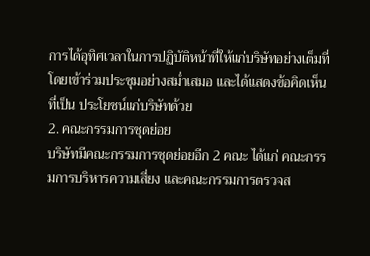การได้อุทิศเวลาในการปฏิบัติหน้าที่ให้แก่บริษัทอย่างเต็มที่ โดยเข้าร่วมประชุมอย่างสม่ำเสมอ และได้แสดงข้อคิดเห็นที่เป็น ประโยชน์แก่บริษัทด้วย
2. คณะกรรมการชุดย่อย
บริษัทมีคณะกรรมการชุดย่อยอีก 2 คณะ ได้แก่ คณะกรรมการบริหารความเสี่ยง และคณะกรรมการตรวจส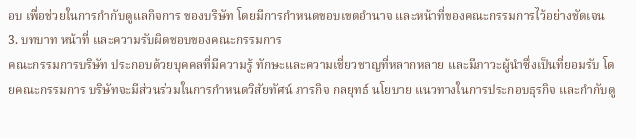อบ เพื่อช่วยในการกำกับดูแลกิจการ ของบริษัท โดยมีการกำหนดขอบเขตอำนาจ และหน้าที่ของคณะกรรมการไว้อย่างชัดเจน
3. บทบาท หน้าที่ และความรับผิดชอบของคณะกรรมการ
คณะกรรมการบริษัท ประกอบด้วยบุคคลที่มีความรู้ ทักษะและความเชี่ยวชาญที่หลากหลาย และมีภาวะผู้นําซึ่งเป็นที่ยอมรับ โดยคณะกรรมการ บริษัทจะมีส่วนร่วมในการกําหนดวิสัยทัศน์ ภารกิจ กลยุทธ์ นโยบาย แนวทางในการประกอบธุรกิจ และกํากับดู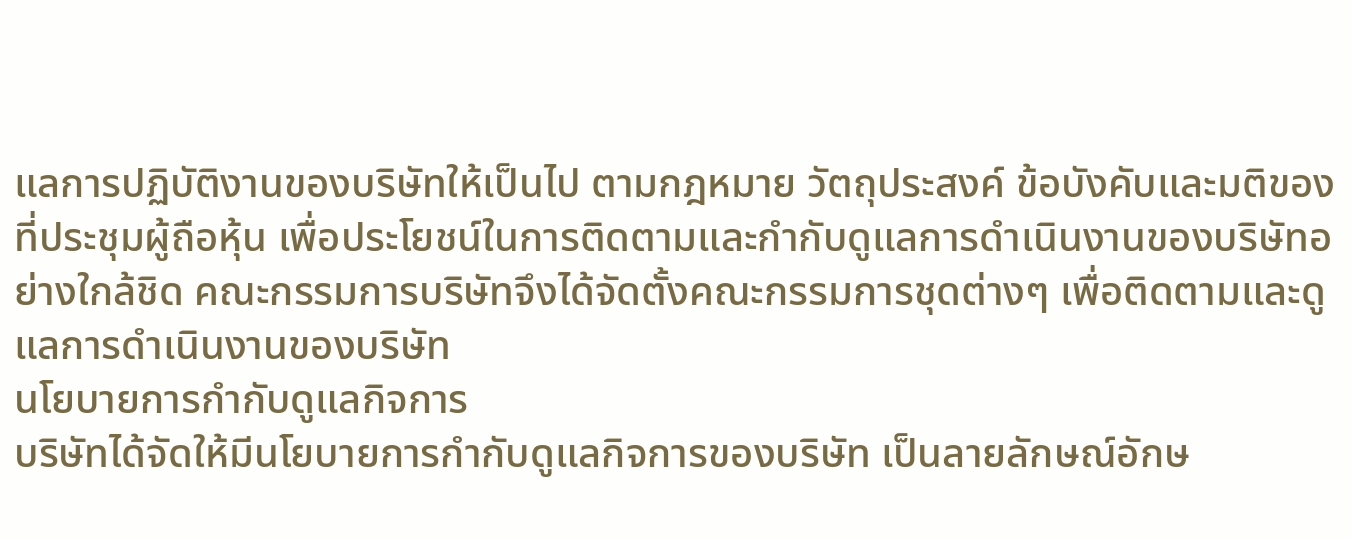แลการปฏิบัติงานของบริษัทให้เป็นไป ตามกฎหมาย วัตถุประสงค์ ข้อบังคับและมติของที่ประชุมผู้ถือหุ้น เพื่อประโยชน์ในการติดตามและกํากับดูแลการดําเนินงานของบริษัทอย่างใกล้ชิด คณะกรรมการบริษัทจึงได้จัดตั้งคณะกรรมการชุดต่างๆ เพื่อติดตามและดูแลการดําเนินงานของบริษัท
นโยบายการกํากับดูแลกิจการ
บริษัทได้จัดให้มีนโยบายการกํากับดูแลกิจการของบริษัท เป็นลายลักษณ์อักษ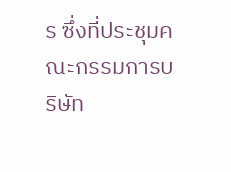ร ซึ่งที่ประชุมคณะกรรมการบริษัท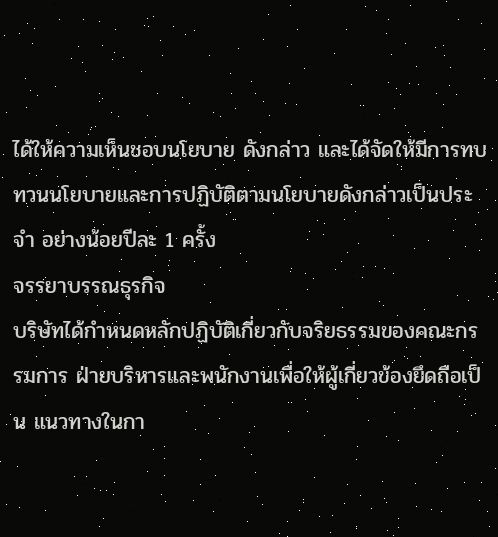ได้ให้ความเห็นชอบนโยบาย ดังกล่าว และได้จัดให้มีการทบทวนนโยบายและการปฏิบัติตามนโยบายดังกล่าวเป็นประจํา อย่างน้อยปีละ 1 ครั้ง
จรรยาบรรณธุรกิจ
บริษัทได้กําหนดหลักปฏิบัติเกี่ยวกับจริยธรรมของคณะกรรมการ ฝ่ายบริหารและพนักงานเพื่อให้ผู้เกี่ยวข้องยึดถือเป็น แนวทางในกา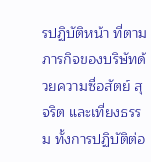รปฏิบัติหน้า ที่ตามภารกิจของบริษัทด้วยความซื่อสัตย์ สุจริต และเที่ยงธรรม ทั้งการปฏิบัติต่อ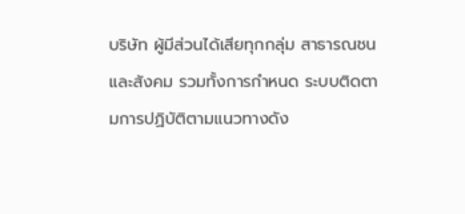บริษัท ผู้มีส่วนได้เสียทุกกลุ่ม สาธารณชนและสังคม รวมทั้งการกําหนด ระบบติดตามการปฏิบัติตามแนวทางดัง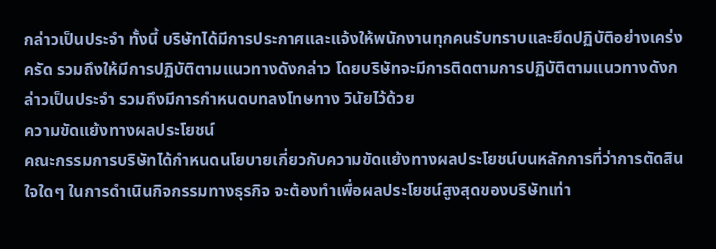กล่าวเป็นประจํา ทั้งนี้ บริษัทได้มีการประกาศและแจ้งให้พนักงานทุกคนรับทราบและยึดปฏิบัติอย่างเคร่งครัด รวมถึงให้มีการปฏิบัติตามแนวทางดังกล่าว โดยบริษัทจะมีการติดตามการปฏิบัติตามแนวทางดังกล่าวเป็นประจํา รวมถึงมีการกําหนดบทลงโทษทาง วินัยไว้ด้วย
ความขัดแย้งทางผลประโยชน์
คณะกรรมการบริษัทได้กําหนดนโยบายเกี่ยวกับความขัดแย้งทางผลประโยชน์บนหลักการที่ว่าการตัดสินใจใดๆ ในการดําเนินกิจกรรมทางธุรกิจ จะต้องทําเพื่อผลประโยชน์สูงสุดของบริษัทเท่า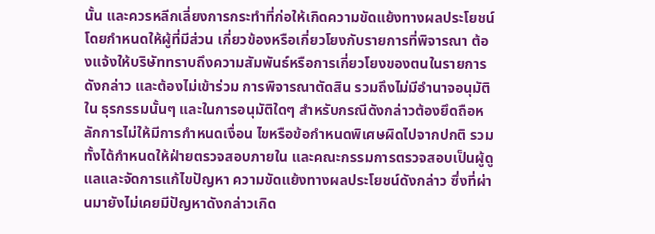นั้น และควรหลีกเลี่ยงการกระทําที่ก่อให้เกิดความขัดแย้งทางผลประโยชน์ โดยกําหนดให้ผู้ที่มีส่วน เกี่ยวข้องหรือเกี่ยวโยงกับรายการที่พิจารณา ต้องแจ้งให้บริษัททราบถึงความสัมพันธ์หรือการเกี่ยวโยงของตนในรายการดังกล่าว และต้องไม่เข้าร่วม การพิจารณาตัดสิน รวมถึงไม่มีอํานาจอนุมัติใน ธุรกรรมนั้นๆ และในการอนุมัติใดๆ สําหรับกรณีดังกล่าวต้องยึดถือหลักการไม่ให้มีการกําหนดเงื่อน ไขหรือข้อกําหนดพิเศษผิดไปจากปกติ รวมทั้งได้กําหนดให้ฝ่ายตรวจสอบภายใน และคณะกรรมการตรวจสอบเป็นผู้ดูแลและจัดการแก้ไขปัญหา ความขัดแย้งทางผลประโยชน์ดังกล่าว ซึ่งที่ผ่านมายังไม่เคยมีปัญหาดังกล่าวเกิด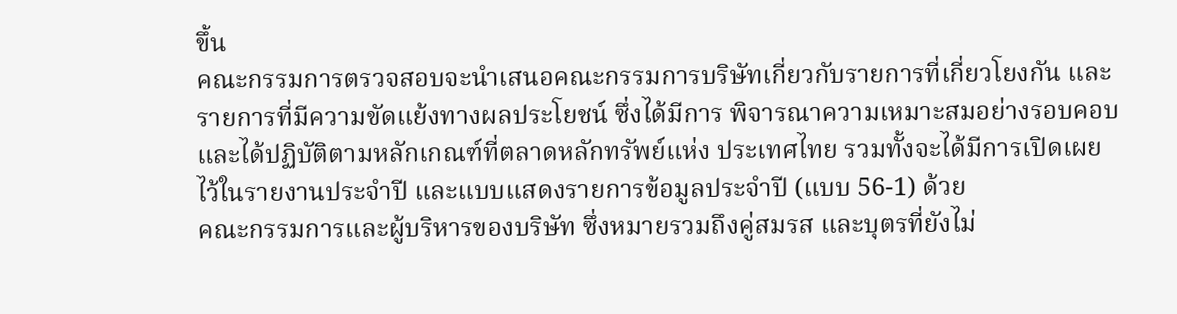ขึ้น
คณะกรรมการตรวจสอบจะนําเสนอคณะกรรมการบริษัทเกี่ยวกับรายการที่เกี่ยวโยงกัน และรายการที่มีความขัดแย้งทางผลประโยชน์ ซึ่งได้มีการ พิจารณาความเหมาะสมอย่างรอบคอบ และได้ปฏิบัติตามหลักเกณฑ์ที่ตลาดหลักทรัพย์แห่ง ประเทศไทย รวมทั้งจะได้มีการเปิดเผยไว้ในรายงานประจําปี และแบบแสดงรายการข้อมูลประจําปี (แบบ 56-1) ด้วย
คณะกรรมการและผู้บริหารของบริษัท ซึ่งหมายรวมถึงคู่สมรส และบุตรที่ยังไม่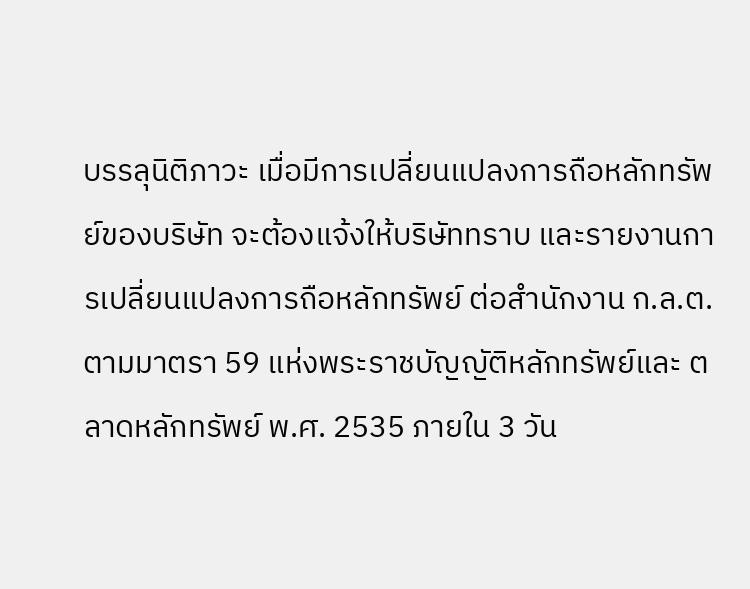บรรลุนิติภาวะ เมื่อมีการเปลี่ยนแปลงการถือหลักทรัพย์ของบริษัท จะต้องแจ้งให้บริษัททราบ และรายงานการเปลี่ยนแปลงการถือหลักทรัพย์ ต่อสํานักงาน ก.ล.ต. ตามมาตรา 59 แห่งพระราชบัญญัติหลักทรัพย์และ ตลาดหลักทรัพย์ พ.ศ. 2535 ภายใน 3 วัน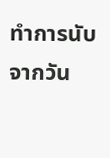ทําการนับจากวัน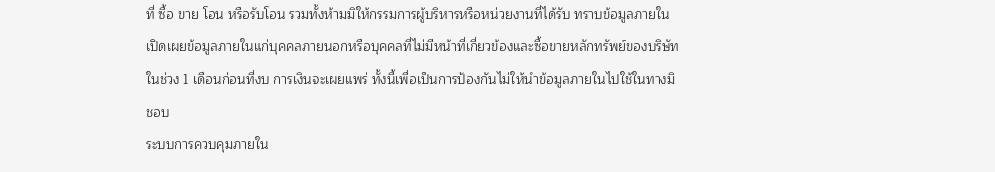ที่ ซื้อ ขาย โอน หรือรับโอน รวมทั้งห้ามมิให้กรรมการผู้บริหารหรือหน่วยงานที่ได้รับ ทราบข้อมูลภายใน เปิดเผยข้อมูลภายในแก่บุคคลภายนอกหรือบุคคลที่ไม่มีหน้าที่เกี่ยวข้องและซื้อขายหลักทรัพย์ของบริษัทในช่วง 1 เดือนก่อนที่งบ การเงินจะเผยแพร่ ทั้งนี้เพื่อเป็นการป้องกันไม่ให้นําข้อมูลภายในไปใช้ในทางมิชอบ
ระบบการควบคุมภายใน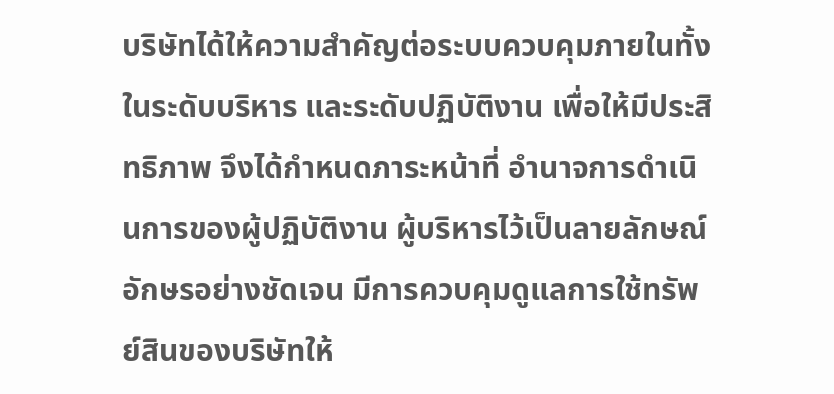บริษัทได้ให้ความสําคัญต่อระบบควบคุมภายในทั้งในระดับบริหาร และระดับปฏิบัติงาน เพื่อให้มีประสิทธิภาพ จึงได้กําหนดภาระหน้าที่ อํานาจการดําเนินการของผู้ปฏิบัติงาน ผู้บริหารไว้เป็นลายลักษณ์อักษรอย่างชัดเจน มีการควบคุมดูแลการใช้ทรัพย์สินของบริษัทให้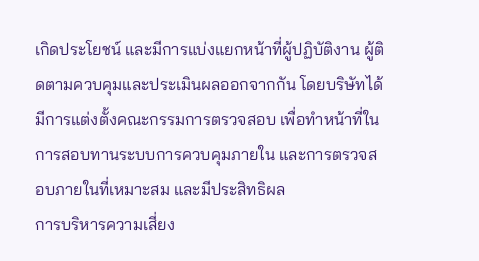เกิดประโยชน์ และมีการแบ่งแยกหน้าที่ผู้ปฏิบัติงาน ผู้ติดตามควบคุมและประเมินผลออกจากกัน โดยบริษัทได้มีการแต่งตั้งคณะกรรมการตรวจสอบ เพื่อทําหน้าที่ในการสอบทานระบบการควบคุมภายใน และการตรวจสอบภายในที่เหมาะสม และมีประสิทธิผล
การบริหารความเสี่ยง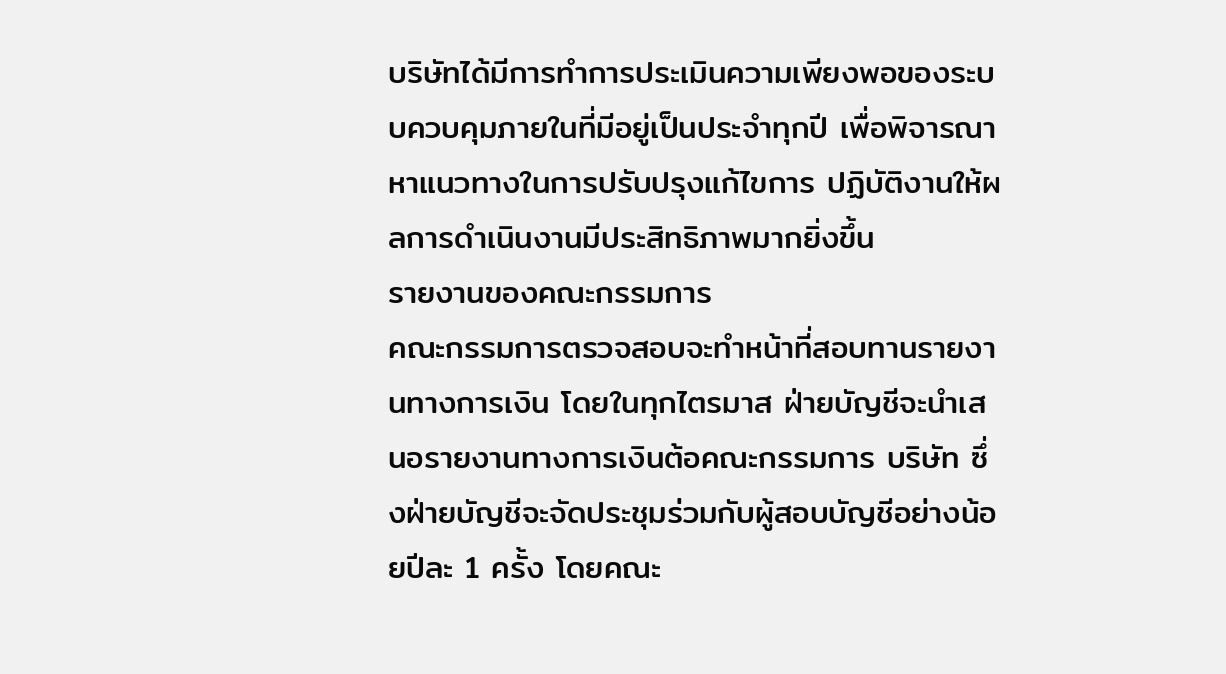บริษัทได้มีการทําการประเมินความเพียงพอของระบบควบคุมภายในที่มีอยู่เป็นประจำทุกปี เพื่อพิจารณาหาแนวทางในการปรับปรุงแก้ไขการ ปฏิบัติงานให้ผลการดําเนินงานมีประสิทธิภาพมากยิ่งขึ้น
รายงานของคณะกรรมการ
คณะกรรมการตรวจสอบจะทําหน้าที่สอบทานรายงานทางการเงิน โดยในทุกไตรมาส ฝ่ายบัญชีจะนําเสนอรายงานทางการเงินต้อคณะกรรมการ บริษัท ซึ่งฝ่ายบัญชีจะจัดประชุมร่วมกับผู้สอบบัญชีอย่างน้อยปีละ 1 ครั้ง โดยคณะ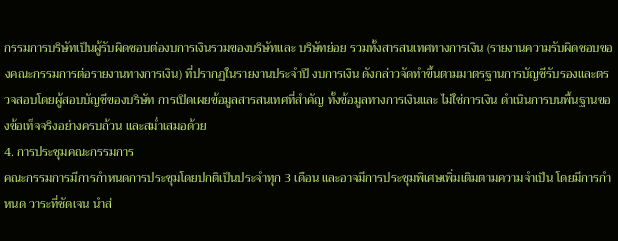กรรมการบริษัทเป็นผู้รับผิดชอบต่องบการเงินรวมของบริษัทและ บริษัทย่อย รวมทั้งสารสนเทศทางการเงิน (รายงานความรับผิดชอบของคณะกรรมการต่อรายงานทางการเงิน) ที่ปรากฏในรายงานประจําปี งบการเงิน ดังกล่าวจัดทําขึ้นตามมาตรฐานการบัญชีรับรองและตรวจสอบโดยผู้สอบบัญชีของบริษัท การเปิดเผยข้อมูลสารสนเทศที่สําคัญ ทั้งข้อมูลทางการเงินและ ไม่ใช่การเงิน ดําเนินการบนพื้นฐานของข้อเท็จจริงอย่างครบถ้วน และสม่ำเสมอด้วย
4. การประชุมคณะกรรมการ
คณะกรรมการมีการกําหนดการประชุมโดยปกติเป็นประจําทุก 3 เดือน และอาจมีการประชุมพิเศษเพิ่มเติมตามความจําเป็น โดยมีการกําหนด วาระที่ชัดเจน นําส่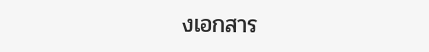งเอกสาร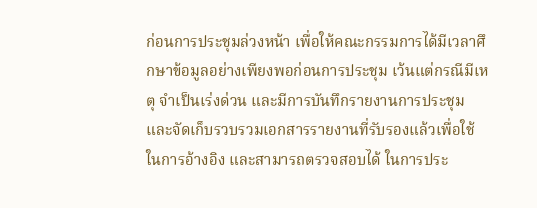ก่อนการประชุมล่วงหน้า เพื่อให้คณะกรรมการได้มีเวลาศึกษาข้อมูลอย่างเพียงพอก่อนการประชุม เว้นแต่กรณีมีเหตุ จําเป็นเร่งด่วน และมีการบันทึกรายงานการประชุมและจัดเก็บรวบรวมเอกสารรายงานที่รับรองแล้วเพื่อใช้ในการอ้างอิง และสามารถตรวจสอบได้ ในการประ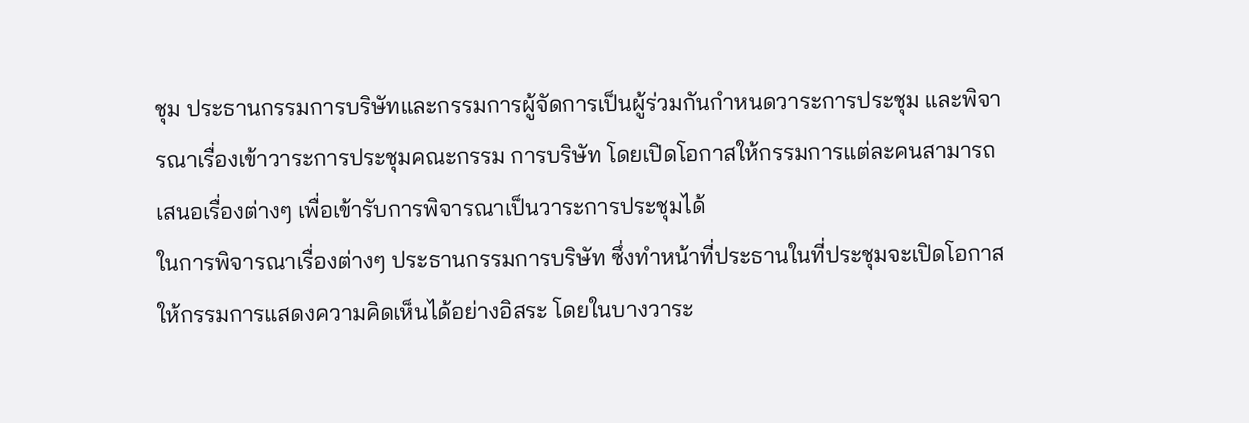ชุม ประธานกรรมการบริษัทและกรรมการผู้จัดการเป็นผู้ร่วมกันกําหนดวาระการประชุม และพิจารณาเรื่องเข้าวาระการประชุมคณะกรรม การบริษัท โดยเปิดโอกาสให้กรรมการแต่ละคนสามารถเสนอเรื่องต่างๆ เพื่อเข้ารับการพิจารณาเป็นวาระการประชุมได้
ในการพิจารณาเรื่องต่างๆ ประธานกรรมการบริษัท ซึ่งทําหน้าที่ประธานในที่ประชุมจะเปิดโอกาสให้กรรมการแสดงความคิดเห็นได้อย่างอิสระ โดยในบางวาระ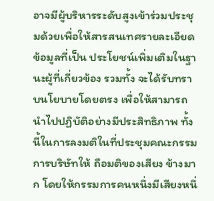อาจมีผู้บริหารระดับสูงเข้าร่วมประชุมด้วยเพื่อให้สารสนเทศรายละเอียดข้อมูลที่เป็น ประโยชน์เพิ่มเติมในฐานะผู้ที่เกี่ยวข้อง รวมทั้ง จะได้รับทราบนโยบายโดยตรง เพื่อให้สามารถนําไปปฏิบัติอย่างมีประสิทธิภาพ ทั้งนี้ในการลงมติในที่ประชุมคณะกรรมการบริษัทให้ ถือมติของเสียง ข้างมาก โดยให้กรรมการคนหนึ่งมีเสียงหนึ่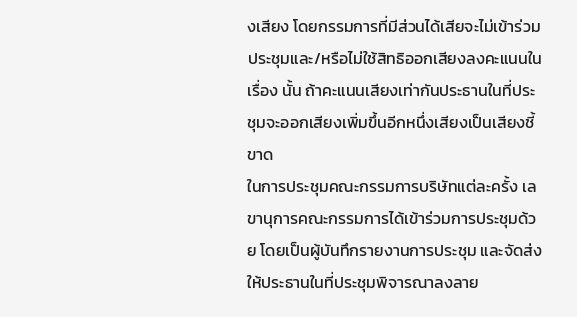งเสียง โดยกรรมการที่มีส่วนได้เสียจะไม่เข้าร่วมประชุมและ/หรือไม่ใช้สิทธิออกเสียงลงคะแนนในเรื่อง นั้น ถ้าคะแนนเสียงเท่ากันประธานในที่ประชุมจะออกเสียงเพิ่มขึ้นอีกหนึ่งเสียงเป็นเสียงชี้ขาด
ในการประชุมคณะกรรมการบริษัทแต่ละครั้ง เลขานุการคณะกรรมการได้เข้าร่วมการประชุมด้วย โดยเป็นผู้บันทึกรายงานการประชุม และจัดส่ง ให้ประธานในที่ประชุมพิจารณาลงลาย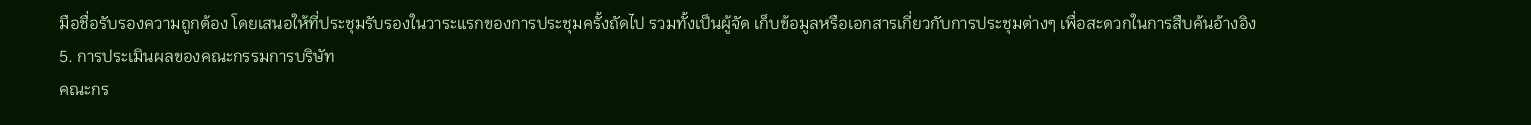มือชื่อรับรองความถูกต้อง โดยเสนอให้ที่ประชุมรับรองในวาระแรกของการประชุมครั้งถัดไป รวมทั้งเป็นผู้จัด เก็บข้อมูลหรือเอกสารเกี่ยวกับการประชุมต่างๆ เพื่อสะดวกในการสืบค้นอ้างอิง
5. การประเมินผลของคณะกรรมการบริษัท
คณะกร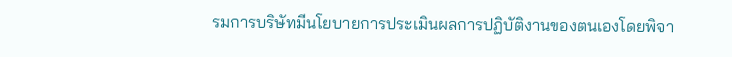รมการบริษัทมีนโยบายการประเมินผลการปฏิบัติงานของตนเองโดยพิจา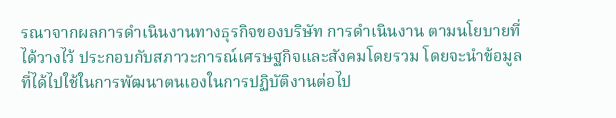รณาจากผลการดําเนินงานทางธุรกิจของบริษัท การดําเนินงาน ตามนโยบายที่ได้วางไว้ ประกอบกับสภาวะการณ์เศรษฐกิจและสังคมโดยรวม โดยจะนําข้อมูลที่ได้ไปใช้ในการพัฒนาตนเองในการปฏิบัติงานต่อไป